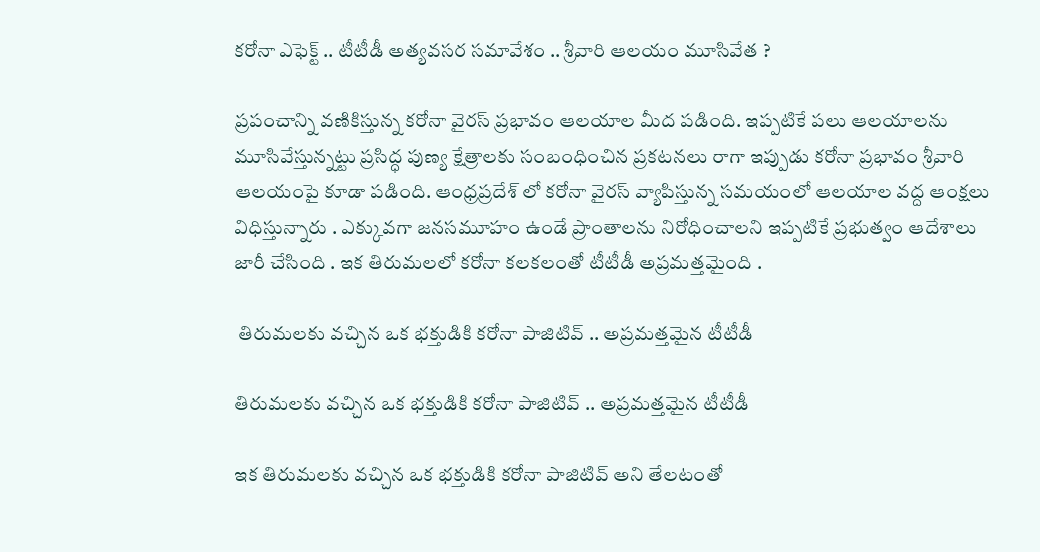కరోనా ఎఫెక్ట్ .. టీటీడీ అత్యవసర సమావేశం .. శ్రీవారి ఆలయం మూసివేత ?

ప్రపంచాన్ని వణికిస్తున్న కరోనా వైరస్ ప్రభావం ఆలయాల మీద పడింది. ఇప్పటికే పలు ఆలయాలను మూసివేస్తున్నట్టు ప్రసిద్ధ పుణ్య క్షేత్రాలకు సంబంధించిన ప్రకటనలు రాగా ఇప్పుడు కరోనా ప్రభావం శ్రీవారి ఆలయంపై కూడా పడింది. ఆంధ్రప్రదేశ్ లో కరోనా వైరస్ వ్యాపిస్తున్న సమయంలో ఆలయాల వద్ద ఆంక్షలు విధిస్తున్నారు . ఎక్కువగా జనసమూహం ఉండే ప్రాంతాలను నిరోధించాలని ఇప్పటికే ప్రభుత్వం ఆదేశాలు జారీ చేసింది . ఇక తిరుమలలో కరోనా కలకలంతో టీటీడీ అప్రమత్తమైంది .

 తిరుమలకు వచ్చిన ఒక భక్తుడికి కరోనా పాజిటివ్ .. అప్రమత్తమైన టీటీడీ

తిరుమలకు వచ్చిన ఒక భక్తుడికి కరోనా పాజిటివ్ .. అప్రమత్తమైన టీటీడీ

ఇక తిరుమలకు వచ్చిన ఒక భక్తుడికి కరోనా పాజిటివ్ అని తేలటంతో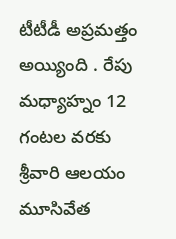టీటీడీ అప్రమత్తం అయ్యింది . రేపు మధ్యాహ్నం 12 గంటల వరకు శ్రీవారి ఆలయం మూసివేత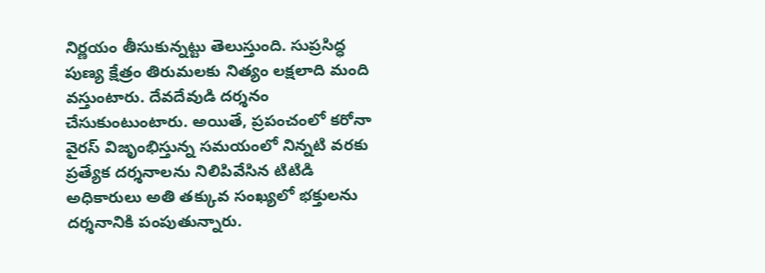నిర్ణయం తీసుకున్నట్టు తెలుస్తుంది. సుప్రసిద్ధ పుణ్య క్షేత్రం తిరుమలకు నిత్యం లక్షలాది మంది వస్తుంటారు. దేవదేవుడి దర్శనం చేసుకుంటుంటారు. అయితే, ప్రపంచంలో కరోనా వైరస్ విజృంభిస్తున్న సమయంలో నిన్నటి వరకు ప్రత్యేక దర్శనాలను నిలిపివేసిన టిటిడి అధికారులు అతి తక్కువ సంఖ్యలో భక్తులను దర్శనానికి పంపుతున్నారు.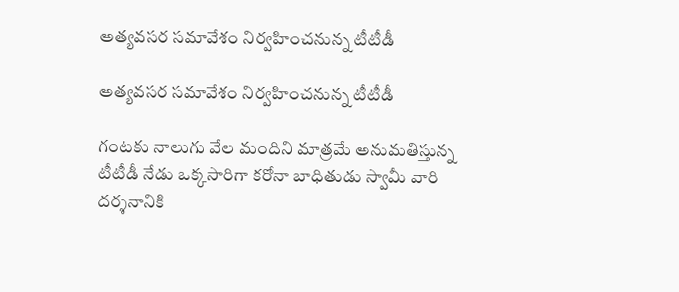అత్యవసర సమావేశం నిర్వహించనున్న టీటీడీ

అత్యవసర సమావేశం నిర్వహించనున్న టీటీడీ

గంటకు నాలుగు వేల మందిని మాత్రమే అనుమతిస్తున్న టీటీడీ నేడు ఒక్కసారిగా కరోనా బాధితుడు స్వామీ వారి దర్శనానికి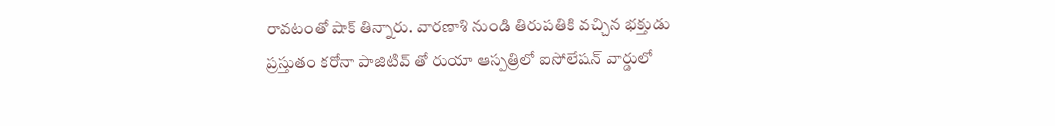రావటంతో షాక్ తిన్నారు. వారణాశి నుండి తిరుపతికి వచ్చిన భక్తుడు ప్రస్తుతం కరోనా పాజిటివ్ తో రుయా ఆస్పత్రిలో ఐసోలేషన్ వార్డులో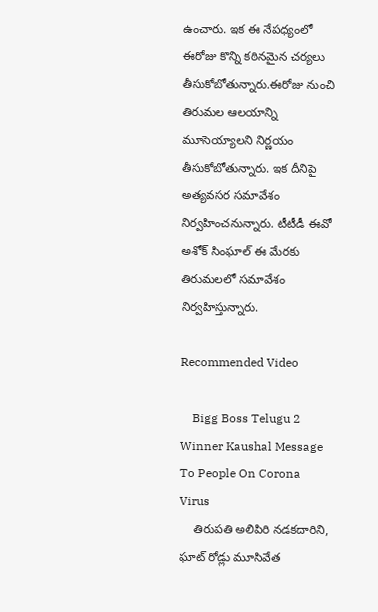ఉంచారు. ఇక ఈ నేపధ్యంలో ఈరోజు కొన్ని కఠినమైన చర్యలు తీసుకోబోతున్నారు.ఈరోజు నుంచి తిరుమల ఆలయాన్ని మూసెయ్యాలని నిర్ణయం తీసుకోబోతున్నారు. ఇక దీనిపై అత్యవసర సమావేశం నిర్వహించనున్నారు. టీటీడీ ఈవో అశోక్ సింఘాల్ ఈ మేరకు తిరుమలలో సమావేశం నిర్వహిస్తున్నారు.

Recommended Video

    Bigg Boss Telugu 2 Winner Kaushal Message To People On Corona Virus
    తిరుపతి అలిపిరి నడకదారిని, ఘాట్ రోడ్లు మూసివేత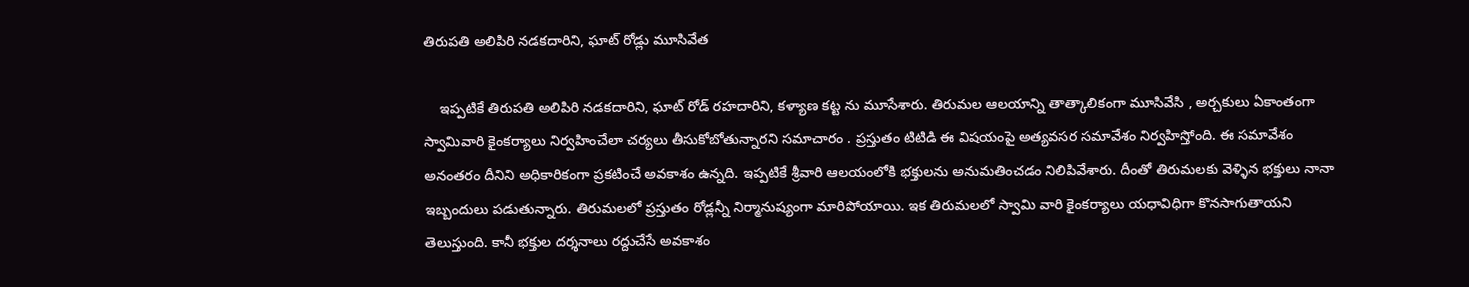తిరుపతి అలిపిరి నడకదారిని, ఘాట్ రోడ్లు మూసివేత

    ఇప్పటికే తిరుపతి అలిపిరి నడకదారిని, ఘాట్ రోడ్ రహదారిని, కళ్యాణ కట్ట ను మూసేశారు. తిరుమల ఆలయాన్ని తాత్కాలికంగా మూసివేసి , అర్చకులు ఏకాంతంగా స్వామివారి కైంకర్యాలు నిర్వహించేలా చర్యలు తీసుకోబోతున్నారని సమాచారం . ప్రస్తుతం టిటిడి ఈ విషయంపై అత్యవసర సమావేశం నిర్వహిస్తోంది. ఈ సమావేశం అనంతరం దీనిని అధికారికంగా ప్రకటించే అవకాశం ఉన్నది. ఇప్పటికే శ్రీవారి ఆలయంలోకి భక్తులను అనుమతించడం నిలిపివేశారు. దీంతో తిరుమలకు వెళ్ళిన భక్తులు నానా ఇబ్బందులు పడుతున్నారు. తిరుమలలో ప్రస్తుతం రోడ్లన్నీ నిర్మానుష్యంగా మారిపోయాయి. ఇక తిరుమలలో స్వామి వారి కైంకర్యాలు యధావిధిగా కొనసాగుతాయని తెలుస్తుంది. కానీ భక్తుల దర్శనాలు రద్దుచేసే అవకాశం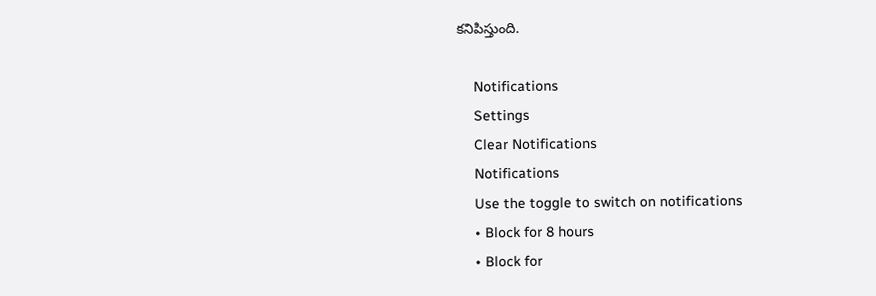కనిపిస్తుంది.

    Notifications
    Settings
    Clear Notifications
    Notifications
    Use the toggle to switch on notifications
    • Block for 8 hours
    • Block for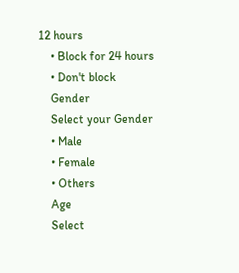12 hours
    • Block for 24 hours
    • Don't block
    Gender
    Select your Gender
    • Male
    • Female
    • Others
    Age
    Select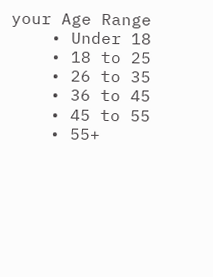your Age Range
    • Under 18
    • 18 to 25
    • 26 to 35
    • 36 to 45
    • 45 to 55
    • 55+